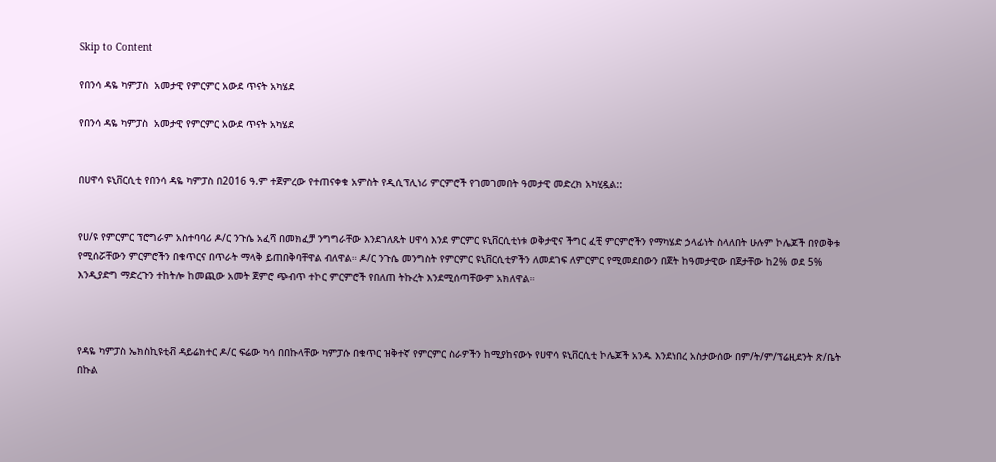Skip to Content

የበንሳ ዳዬ ካምፓስ  አመታዊ የምርምር አውደ ጥናት አካሄደ

የበንሳ ዳዬ ካምፓስ  አመታዊ የምርምር አውደ ጥናት አካሄደ


በሀዋሳ ዩኒቨርሲቲ የበንሳ ዳዬ ካምፓስ በ2016 ዓ.ም ተጀምረው የተጠናቀቁ አምስት የዲሲፕሊነሪ ምርምሮች የገመገመበት ዓመታዊ መድረክ አካሂዷል::


የሀ/ዩ የምርምር ፕሮግራም አስተባባሪ ዶ/ር ንጉሴ አፈሻ በመክፈቻ ንግግራቸው እንደገለጹት ሀዋሳ እንደ ምርምር ዩኒቨርሲቲነቱ ወቅታዊና ችግር ፈቺ ምርምሮችን የማካሄድ ኃላፊነት ስላለበት ሁሉም ኮሌጆች በየወቅቱ የሚሰሯቸውን ምርምሮችን በቁጥርና በጥራት ማላቅ ይጠበቅባቸዋል ብለዋል። ዶ/ር ንጉሴ መንግስት የምርምር ዩኒቨርሲቲዎችን ለመደገፍ ለምርምር የሚመደበውን በጀት ከዓመታዊው በጀታቸው ከ2% ወደ 5% እንዲያድግ ማድረጉን ተከትሎ ከመጪው አመት ጀምሮ ጭብጥ ተኮር ምርምሮች የበለጠ ትኩረት እንደሚሰጣቸውም አክለዋል።



የዳዬ ካምፓስ ኤክስኪዩቲቭ ዳይሬክተር ዶ/ር ፍሬው ካሳ በበኩላቸው ካምፓሱ በቁጥር ዝቅተኛ የምርምር ስራዎችን ከሚያከናውኑ የሀዋሳ ዩኒቨርሲቲ ኮሌጆች አንዱ እንደነበረ አስታውሰው በም/ት/ም/ፕሬዚደንት ጽ/ቤት በኩል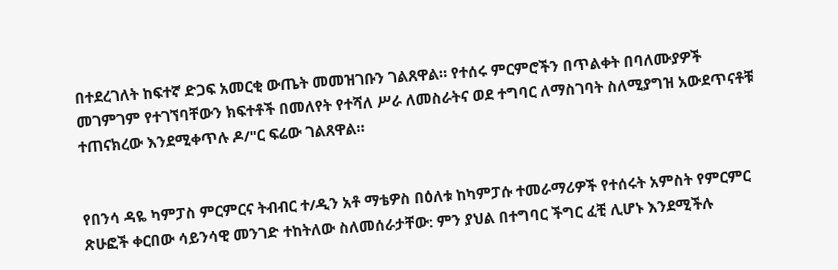በተደረገለት ከፍተኛ ድጋፍ አመርቂ ውጤት መመዝገቡን ገልጸዋል። የተሰሩ ምርምሮችን በጥልቀት በባለሙያዎች መገምገም የተገኘባቸውን ክፍተቶች በመለየት የተሻለ ሥራ ለመስራትና ወደ ተግባር ለማስገባት ስለሚያግዝ አውደጥናቶቹ ተጠናክረው እንደሚቀጥሉ ዶ/"ር ፍሬው ገልጸዋል።


የበንሳ ዳዬ ካምፓስ ምርምርና ትብብር ተ/ዲን አቶ ማቴዎስ በዕለቱ ከካምፓሱ ተመራማሪዎች የተሰሩት አምስት የምርምር ጽሁፎች ቀርበው ሳይንሳዊ መንገድ ተከትለው ስለመሰራታቸው: ምን ያህል በተግባር ችግር ፈቺ ሊሆኑ እንደሚችሉ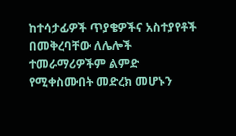ከተሳታፊዎች ጥያቄዎችና አስተያየቶች በመቅረባቸው ለሌሎች ተመራማሪዎችም ልምድ የሚቀስሙበት መድረክ መሆኑን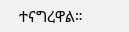ተናግረዋል።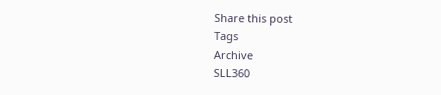Share this post
Tags
Archive
SLL360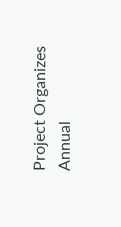Project Organizes Annual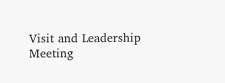Visit and Leadership Meeting